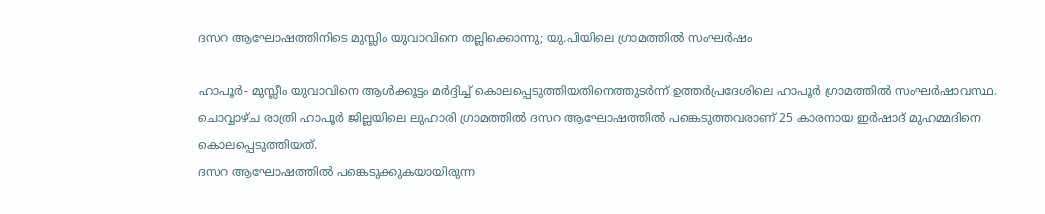ദസറ ആഘോഷത്തിനിടെ മുസ്ലിം യുവാവിനെ തല്ലിക്കൊന്നു; യു.പിയിലെ ഗ്രാമത്തില്‍ സംഘര്‍ഷം

ഹാപൂര്‍- മുസ്ലീം യുവാവിനെ ആള്‍ക്കൂട്ടം മര്‍ദ്ദിച്ച് കൊലപ്പെടുത്തിയതിനെത്തുടര്‍ന്ന് ഉത്തര്‍പ്രദേശിലെ ഹാപൂര്‍ ഗ്രാമത്തില്‍ സംഘര്‍ഷാവസ്ഥ. ചൊവ്വാഴ്ച രാത്രി ഹാപൂര്‍ ജില്ലയിലെ ലുഹാരി ഗ്രാമത്തില്‍ ദസറ ആഘോഷത്തില്‍ പങ്കെടുത്തവരാണ് 25 കാരനായ ഇര്‍ഷാദ് മുഹമ്മദിനെ കൊലപ്പെടുത്തിയത്.
ദസറ ആഘോഷത്തില്‍ പങ്കെടുക്കുകയായിരുന്ന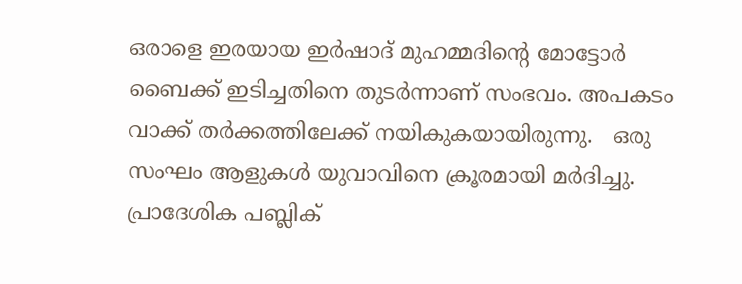ഒരാളെ ഇരയായ ഇര്‍ഷാദ് മുഹമ്മദിന്റെ മോട്ടോര്‍ ബൈക്ക് ഇടിച്ചതിനെ തുടര്‍ന്നാണ് സംഭവം. അപകടം വാക്ക് തര്‍ക്കത്തിലേക്ക് നയികുകയായിരുന്നു.   ഒരു സംഘം ആളുകള്‍ യുവാവിനെ ക്രൂരമായി മര്‍ദിച്ചു. പ്രാദേശിക പബ്ലിക്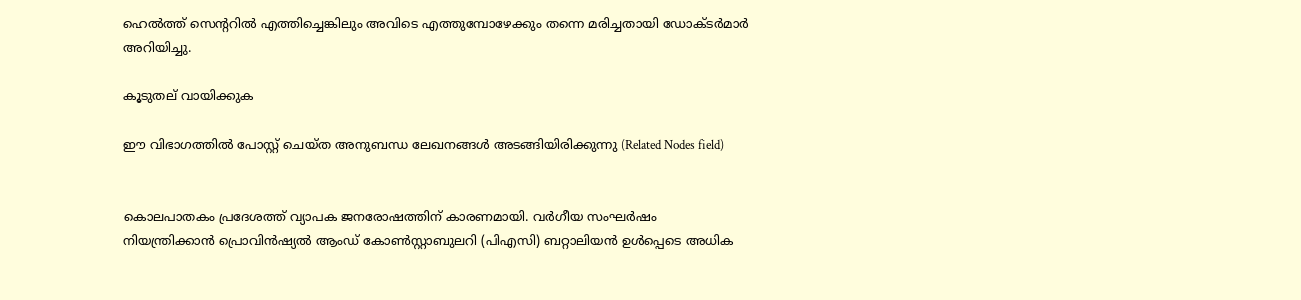ഹെല്‍ത്ത് സെന്ററില്‍ എത്തിച്ചെങ്കിലും അവിടെ എത്തുമ്പോഴേക്കും തന്നെ മരിച്ചതായി ഡോക്ടര്‍മാര്‍ അറിയിച്ചു.

കൂടുതല് വായിക്കുക

ഈ വിഭാഗത്തിൽ പോസ്റ്റ് ചെയ്ത അനുബന്ധ ലേഖനങ്ങൾ അടങ്ങിയിരിക്കുന്നു (Related Nodes field)


കൊലപാതകം പ്രദേശത്ത് വ്യാപക ജനരോഷത്തിന് കാരണമായി. വര്‍ഗീയ സംഘര്‍ഷം നിയന്ത്രിക്കാന്‍ പ്രൊവിന്‍ഷ്യല്‍ ആംഡ് കോണ്‍സ്റ്റാബുലറി (പിഎസി) ബറ്റാലിയന്‍ ഉള്‍പ്പെടെ അധിക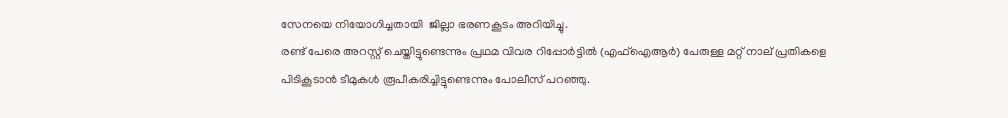സേനയെ നിയോഗിച്ചതായി  ജില്ലാ ഭരണകൂടം അറിയിച്ചു.
രണ്ട് പേരെ അറസ്റ്റ് ചെയ്തിട്ടുണ്ടെന്നും പ്രഥമ വിവര റിപ്പോര്‍ട്ടില്‍ (എഫ്‌ഐആര്‍) പേരുള്ള മറ്റ് നാല് പ്രതികളെ പിടികൂടാന്‍ ടീമുകള്‍ രൂപീകരിച്ചിട്ടുണ്ടെന്നും പോലീസ് പറഞ്ഞു.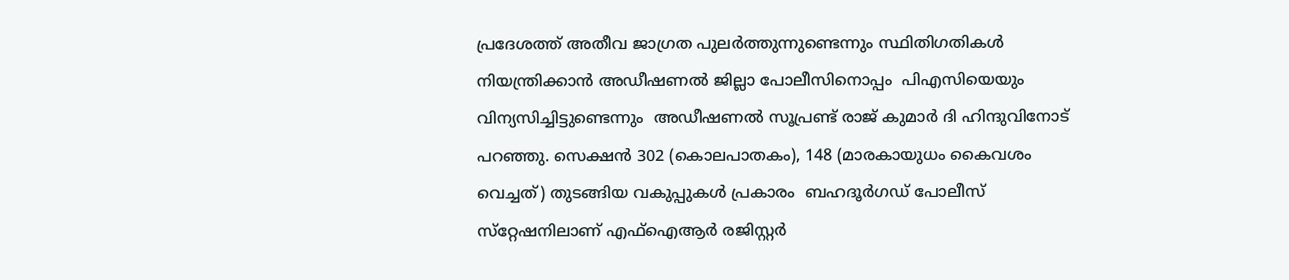പ്രദേശത്ത് അതീവ ജാഗ്രത പുലര്‍ത്തുന്നുണ്ടെന്നും സ്ഥിതിഗതികള്‍ നിയന്ത്രിക്കാന്‍ അഡീഷണല്‍ ജില്ലാ പോലീസിനൊപ്പം  പിഎസിയെയും വിന്യസിച്ചിട്ടുണ്ടെന്നും  അഡീഷണല്‍ സൂപ്രണ്ട് രാജ് കുമാര്‍ ദി ഹിന്ദുവിനോട് പറഞ്ഞു. സെക്ഷന്‍ 302 (കൊലപാതകം), 148 (മാരകായുധം കൈവശം വെച്ചത്) തുടങ്ങിയ വകുപ്പുകള്‍ പ്രകാരം  ബഹദൂര്‍ഗഡ് പോലീസ് സ്‌റ്റേഷനിലാണ് എഫ്‌ഐആര്‍ രജിസ്റ്റര്‍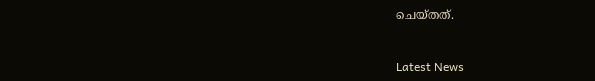ചെയ്തത്.



Latest News